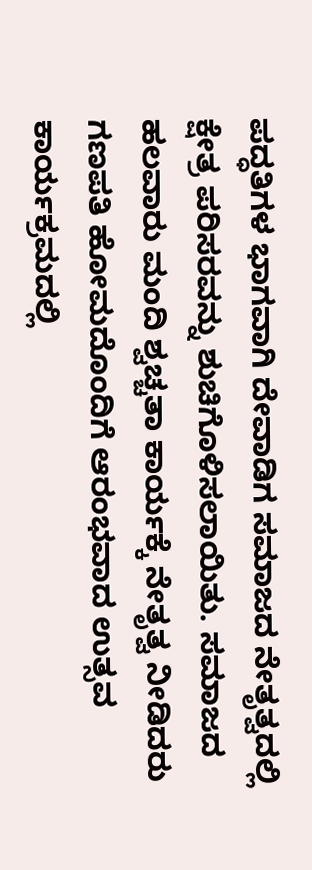ಪದ್ಧತಿಗಳ ಭಾಗವಾಗಿ ದೇವಾಡಿಗ ಸಮಾಜದ ನೇತೃತ್ವದಲ್ಲಿ ಕ್ಷೇತ್ರ ಪರಿಸರವನ್ನು ಶುಚಿಗೊಳಿಸಲಾಯಿತು. ಸಮಾಜದ ಹಲವಾರು ಮಂದಿ ಶ್ವಚ್ಚತಾ ಕಾರ್ಯಕ್ಕೆ ನೇತೃತ್ವ ನೀಡಿದರು ಗಣಪತಿ ಹೋಮದೊಂದಿಗೆ ಆರಂಭವಾದ ಉತ್ಸವ ಕಾರ್ಯಕ್ರಮದಲ್ಲಿ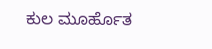ಕುಲ ಮೂರ್ಹೊತ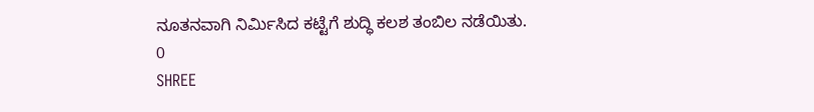ನೂತನವಾಗಿ ನಿರ್ಮಿಸಿದ ಕಟ್ಟೆಗೆ ಶುದ್ಧಿ ಕಲಶ ತಂಬಿಲ ನಡೆಯಿತು.
0
SHREE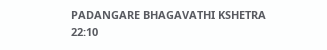PADANGARE BHAGAVATHI KSHETRA
22:10